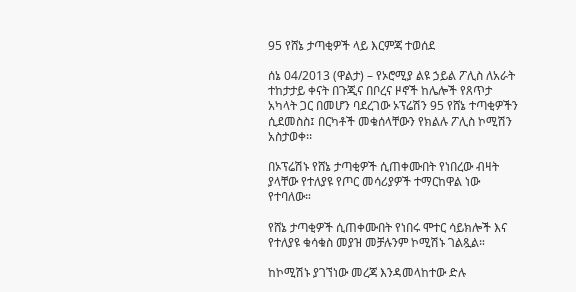95 የሸኔ ታጣቂዎች ላይ እርምጃ ተወሰደ

ሰኔ 04/2013 (ዋልታ) – የኦሮሚያ ልዩ ኃይል ፖሊስ ለአራት ተከታታይ ቀናት በጉጂና በቦረና ዞኖች ከሌሎች የጸጥታ አካላት ጋር በመሆን ባደረገው ኦፕሬሽን 95 የሸኔ ተጣቂዎችን ሲደመስስ፤ በርካቶች መቁሰላቸውን የክልሉ ፖሊስ ኮሚሽን አስታወቀ፡፡

በኦፕሬሽኑ የሸኔ ታጣቂዎች ሲጠቀሙበት የነበረው ብዛት ያላቸው የተለያዩ የጦር መሳሪያዎች ተማርከዋል ነው የተባለው።

የሸኔ ታጣቂዎች ሲጠቀሙበት የነበሩ ሞተር ሳይክሎች እና የተለያዩ ቁሳቁስ መያዝ መቻሉንም ኮሚሽኑ ገልጿል።

ከኮሚሽኑ ያገኘነው መረጃ እንዳመላከተው ድሉ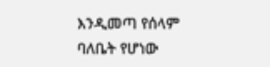እንዲመጣ የሰላም ባለቤት የሆነው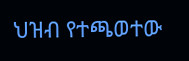ህዝብ የተጫወተው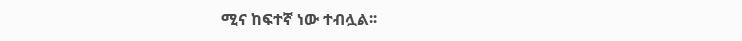ሚና ከፍተኛ ነው ተብሏል፡፡